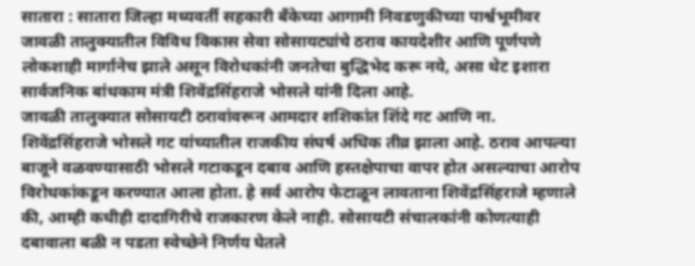सातारा : सातारा जिल्हा मध्यवर्ती सहकारी बँकेच्या आगामी निवडणुकीच्या पार्श्वभूमीवर जावळी तालुक्यातील विविध विकास सेवा सोसायट्यांचे ठराव कायदेशीर आणि पूर्णपणे लोकशाही मार्गानेच झाले असून विरोधकांनी जनतेचा बुद्धिभेद करू नये, असा थेट इशारा सार्वजनिक बांधकाम मंत्री शिवेंद्रसिंहराजे भोसले यांनी दिला आहे.
जावळी तालुक्यात सोसायटी ठरावांवरून आमदार शशिकांत शिंदे गट आणि ना. शिवेंद्रसिंहराजे भोसले गट यांच्यातील राजकीय संघर्ष अधिक तीव्र झाला आहे. ठराव आपल्या बाजूने वळवण्यासाठी भोसले गटाकडून दबाव आणि हस्तक्षेपाचा वापर होत असल्याचा आरोप विरोधकांकडून करण्यात आला होता. हे सर्व आरोप फेटाळून लावताना शिवेंद्रसिंहराजे म्हणाले की, आम्ही कधीही दादागिरीचे राजकारण केले नाही. सोसायटी संचालकांनी कोणत्याही दबावाला बळी न पडता स्वेच्छेने निर्णय घेतले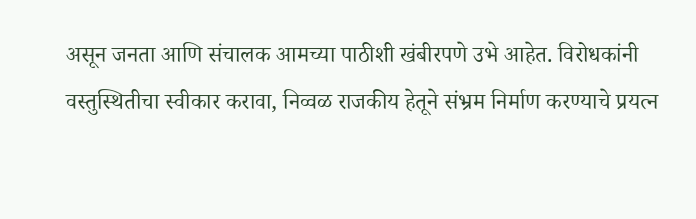असून जनता आणि संचालक आमच्या पाठीशी खंबीरपणे उभे आहेत. विरोधकांनी वस्तुस्थितीचा स्वीकार करावा, निव्वळ राजकीय हेतूने संभ्रम निर्माण करण्याचे प्रयत्न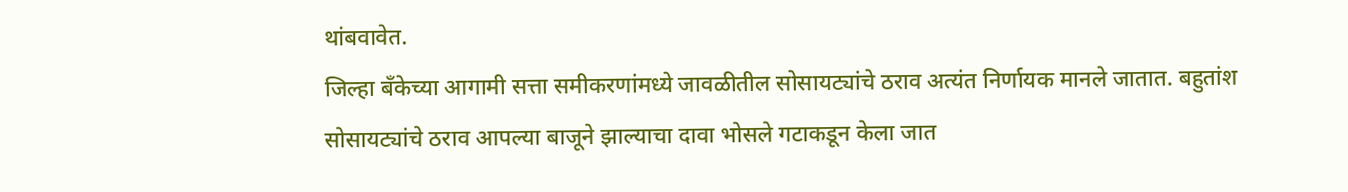थांबवावेत.
जिल्हा बँकेच्या आगामी सत्ता समीकरणांमध्ये जावळीतील सोसायट्यांचे ठराव अत्यंत निर्णायक मानले जातात. बहुतांश सोसायट्यांचे ठराव आपल्या बाजूने झाल्याचा दावा भोसले गटाकडून केला जात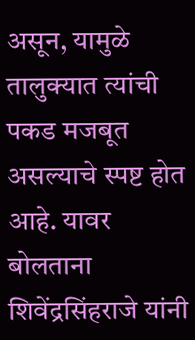असून, यामुळे तालुक्यात त्यांची पकड मजबूत असल्याचे स्पष्ट होत आहे. यावर बोलताना शिवेंद्रसिंहराजे यांनी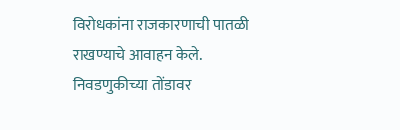विरोधकांना राजकारणाची पातळी राखण्याचे आवाहन केले. निवडणुकीच्या तोंडावर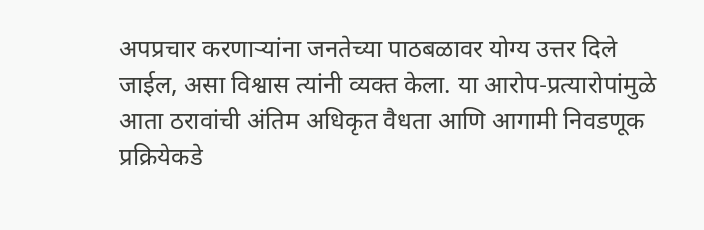अपप्रचार करणाऱ्यांना जनतेच्या पाठबळावर योग्य उत्तर दिले जाईल, असा विश्वास त्यांनी व्यक्त केला. या आरोप-प्रत्यारोपांमुळे आता ठरावांची अंतिम अधिकृत वैधता आणि आगामी निवडणूक प्रक्रियेकडे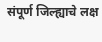संपूर्ण जिल्ह्याचे लक्ष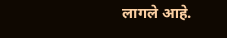लागले आहे.